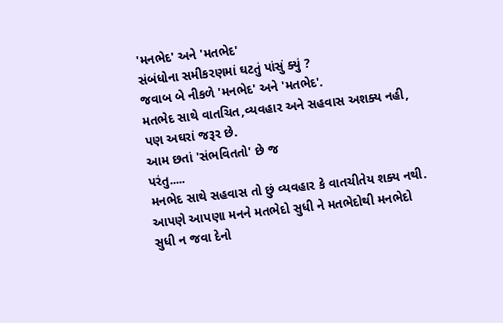'મનભેદ' અને 'મતભેદ'
સંબંધોના સમીકરણમાં ઘટતું પાંસું ક્યું ?
જવાબ બે નીકળે 'મનભેદ' અને 'મતભેદ'.
મતભેદ સાથે વાતચિત,વ્યવહાર અને સહવાસ અશક્ય નહી, પણ અઘરાં જરૂર છે.
આમ છતાં 'સંભવિતતો' છે જ
પરંતુ.....
મનભેદ સાથે સહવાસ તો છું વ્યવહાર કે વાતચીતેય શક્ય નથી.
આપણે આપણા મનને મતભેદો સુધી ને મતભેદોથી મનભેદો સુધી ન જવા દેનો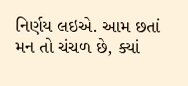નિર્ણય લઇએ. આમ છતાં મન તો ચંચળ છે, ક્યાં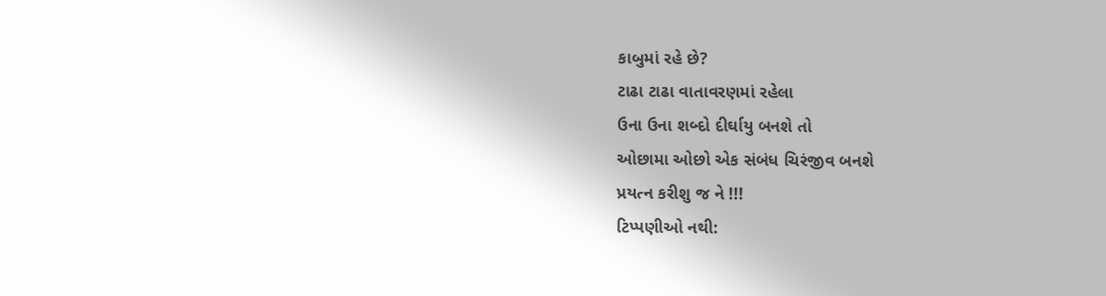કાબુમાં રહે છે?
ટાઢા ટાઢા વાતાવરણમાં રહેલા
ઉના ઉના શબ્દો દીર્ઘાયુ બનશે તો
ઓછામા ઓછો એક સંબંધ ચિરંજીવ બનશે
પ્રયત્ન કરીશુ જ ને !!!
ટિપ્પણીઓ નથી: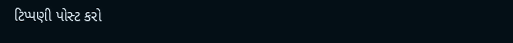ટિપ્પણી પોસ્ટ કરો